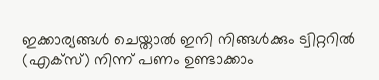ഇക്കാര്യങ്ങൾ ചെയ്താൽ ഇനി നിങ്ങൾക്കും ട്വിറ്ററിൽ (എക്സ്) നിന്ന് പണം ഉണ്ടാക്കാം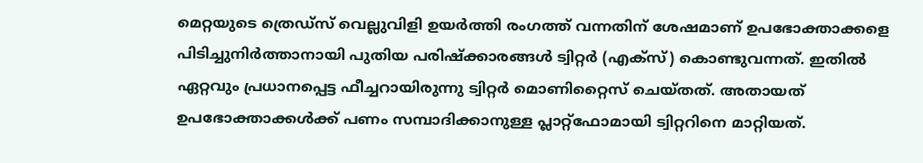മെറ്റയുടെ ത്രെഡ്സ് വെല്ലുവിളി ഉയർത്തി രംഗത്ത് വന്നതിന് ശേഷമാണ് ഉപഭോക്താക്കളെ പിടിച്ചുനിർത്താനായി പുതിയ പരിഷ്ക്കാരങ്ങൾ ട്വിറ്റർ (എക്സ്) കൊണ്ടുവന്നത്. ഇതിൽ ഏറ്റവും പ്രധാനപ്പെട്ട ഫീച്ചറായിരുന്നു ട്വിറ്റർ മൊണിറ്റൈസ് ചെയ്തത്. അതായത് ഉപഭോക്താക്കൾക്ക് പണം സമ്പാദിക്കാനുള്ള പ്ലാറ്റ്ഫോമായി ട്വിറ്ററിനെ മാറ്റിയത്.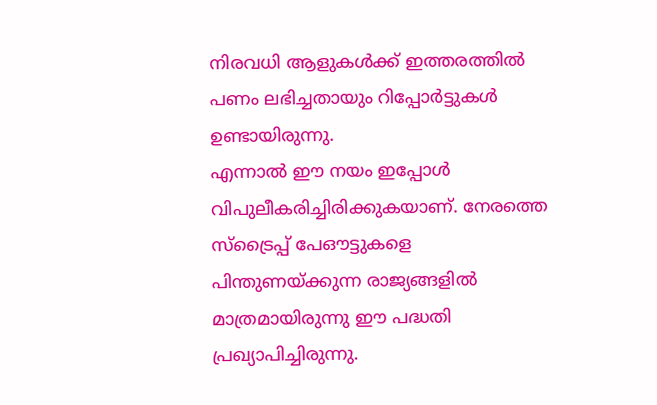നിരവധി ആളുകൾക്ക് ഇത്തരത്തിൽ പണം ലഭിച്ചതായും റിപ്പോർട്ടുകൾ ഉണ്ടായിരുന്നു.
എന്നാൽ ഈ നയം ഇപ്പോൾ വിപുലീകരിച്ചിരിക്കുകയാണ്. നേരത്തെ സ്ട്രൈപ്പ് പേഔട്ടുകളെ പിന്തുണയ്ക്കുന്ന രാജ്യങ്ങളിൽ മാത്രമായിരുന്നു ഈ പദ്ധതി പ്രഖ്യാപിച്ചിരുന്നു.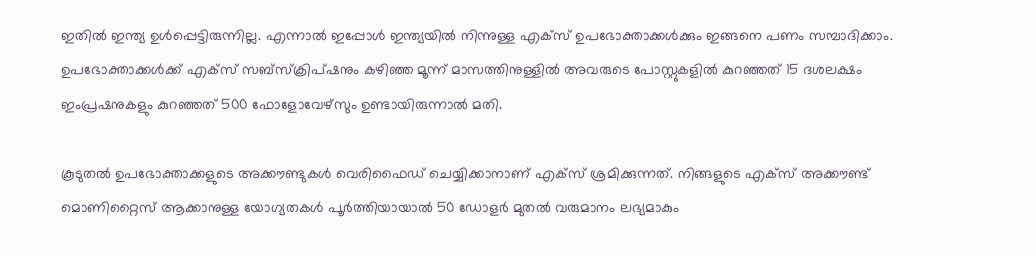ഇതിൽ ഇന്ത്യ ഉൾപ്പെട്ടിരുന്നില്ല. എന്നാൽ ഇപ്പോൾ ഇന്ത്യയിൽ നിന്നുള്ള എക്സ് ഉപഭോക്താക്കൾക്കും ഇങ്ങനെ പണം സമ്പാദിക്കാം. ഉപഭോക്താക്കൾക്ക് എക്സ് സബ്സ്ക്രിപ്ഷനും കഴിഞ്ഞ മൂന്ന് മാസത്തിനുള്ളിൽ അവരുടെ പോസ്റ്റുകളിൽ കുറഞ്ഞത് 15 ദശലക്ഷം ഇംപ്രഷനുകളും കുറഞ്ഞത് 500 ഫോളോവേഴ്സും ഉണ്ടായിരുന്നാൽ മതി.

കൂടുതൽ ഉപഭോക്താക്കളുടെ അക്കൗണ്ടുകൾ വെരിഫൈഡ് ചെയ്യിക്കാനാണ് എക്സ് ശ്രമിക്കുന്നത്. നിങ്ങളുടെ എക്സ് അക്കൗണ്ട് മൊണിറ്റൈസ് ആക്കാനുള്ള യോഗ്യതകൾ പൂർത്തിയായാൽ 50 ഡോളർ മുതൽ വരുമാനം ലഭ്യമാകും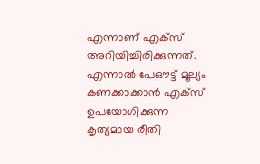എന്നാണ് എക്സ് അറിയിച്ചിരിക്കുന്നത്. എന്നാൽ പേഔട്ട് മൂല്യം കണക്കാക്കാൻ എക്സ് ഉപയോഗിക്കുന്ന കൃത്യമായ രീതി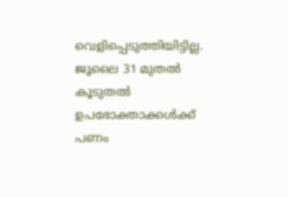വെളിപ്പെടുത്തിയിട്ടില്ല. ജൂലൈ 31 മുതൽ കൂടുതൽ ഉപഭോക്താക്കൾക്ക് പണം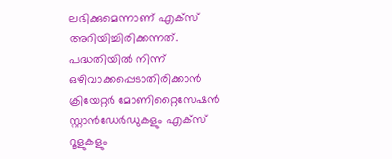ലഭിക്കുമെന്നാണ് എക്സ് അറിയിച്ചിരിക്കന്നത്.
പദ്ധതിയിൽ നിന്ന് ഒഴിവാക്കപ്പെടാതിരിക്കാൻ ക്രിയേറ്റർ മോണിറ്റൈസേഷൻ സ്റ്റാൻഡേർഡുകളും എക്സ് റൂളുകളും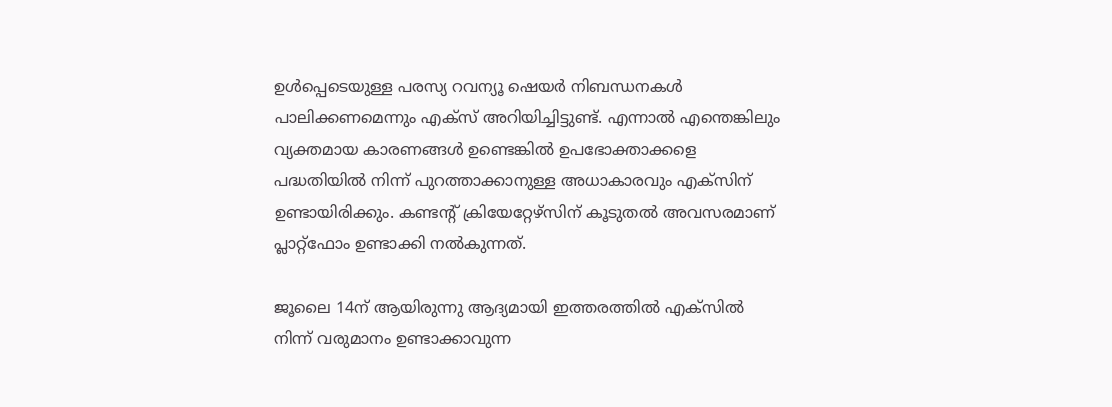ഉൾപ്പെടെയുള്ള പരസ്യ റവന്യൂ ഷെയർ നിബന്ധനകൾ പാലിക്കണമെന്നും എക്സ് അറിയിച്ചിട്ടുണ്ട്. എന്നാൽ എന്തെങ്കിലും വ്യക്തമായ കാരണങ്ങൾ ഉണ്ടെങ്കിൽ ഉപഭോക്താക്കളെ പദ്ധതിയിൽ നിന്ന് പുറത്താക്കാനുള്ള അധാകാരവും എക്സിന് ഉണ്ടായിരിക്കും. കണ്ടന്റ് ക്രിയേറ്റേഴ്സിന് കൂടുതൽ അവസരമാണ് പ്ലാറ്റ്ഫോം ഉണ്ടാക്കി നൽകുന്നത്.

ജൂലൈ 14ന് ആയിരുന്നു ആദ്യമായി ഇത്തരത്തിൽ എക്സിൽ നിന്ന് വരുമാനം ഉണ്ടാക്കാവുന്ന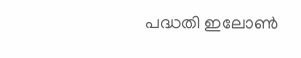പദ്ധതി ഇലോൺ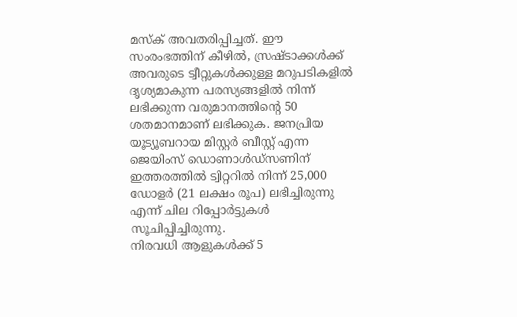മസ്ക് അവതരിപ്പിച്ചത്. ഈ സംരംഭത്തിന് കീഴിൽ, സ്രഷ്ടാക്കൾക്ക് അവരുടെ ട്വീറ്റുകൾക്കുള്ള മറുപടികളിൽ ദൃശ്യമാകുന്ന പരസ്യങ്ങളിൽ നിന്ന് ലഭിക്കുന്ന വരുമാനത്തിന്റെ 50 ശതമാനമാണ് ലഭിക്കുക. ജനപ്രിയ യൂട്യൂബറായ മിസ്റ്റർ ബീസ്റ്റ് എന്ന ജെയിംസ് ഡൊണാൾഡ്സണിന് ഇത്തരത്തിൽ ട്വിറ്ററിൽ നിന്ന് 25,000 ഡോളർ (21 ലക്ഷം രൂപ) ലഭിച്ചിരുന്നു എന്ന് ചില റിപ്പോർട്ടുകൾ സൂചിപ്പിച്ചിരുന്നു.
നിരവധി ആളുകൾക്ക് 5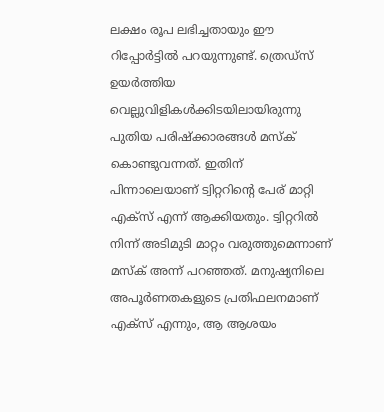ലക്ഷം രൂപ ലഭിച്ചതായും ഈ റിപ്പോർട്ടിൽ പറയുന്നുണ്ട്. ത്രെഡ്സ് ഉയർത്തിയ വെല്ലുവിളികൾക്കിടയിലായിരുന്നു പുതിയ പരിഷ്ക്കാരങ്ങൾ മസ്ക് കൊണ്ടുവന്നത്. ഇതിന് പിന്നാലെയാണ് ട്വിറ്ററിന്റെ പേര് മാറ്റി എക്സ് എന്ന് ആക്കിയതും. ട്വിറ്ററിൽ നിന്ന് അടിമുടി മാറ്റം വരുത്തുമെന്നാണ് മസ്ക് അന്ന് പറഞ്ഞത്. മനുഷ്യനിലെ അപൂർണതകളുടെ പ്രതിഫലനമാണ് എക്സ് എന്നും, ആ ആശയം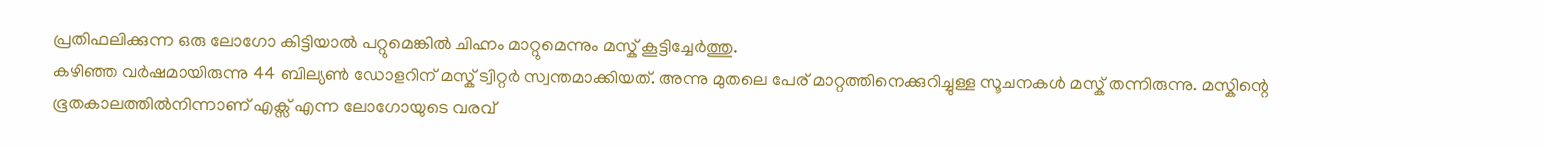പ്രതിഫലിക്കുന്ന ഒരു ലോഗോ കിട്ടിയാൽ പറ്റുമെങ്കിൽ ചിഹ്നം മാറ്റുമെന്നും മസ്ക് കൂട്ടിച്ചേർത്തു.
കഴിഞ്ഞ വർഷമായിരുന്നു 44 ബില്യൺ ഡോളറിന് മസ്ക് ട്വിറ്റർ സ്വന്തമാക്കിയത്. അന്നു മുതലെ പേര് മാറ്റത്തിനെക്കുറിച്ചുള്ള സൂചനകൾ മസ്ക് തന്നിരുന്നു. മസ്കിന്റെ ഭൂതകാലത്തിൽനിന്നാണ് എക്സ് എന്ന ലോഗോയുടെ വരവ്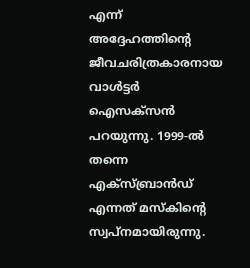എന്ന് അദ്ദേഹത്തിന്റെ ജീവചരിത്രകാരനായ വാൾട്ടർ ഐസക്സൻ പറയുന്നു. 1999-ൽ തന്നെ എക്സ്ബ്രാൻഡ് എന്നത് മസ്കിന്റെ സ്വപ്നമായിരുന്നു.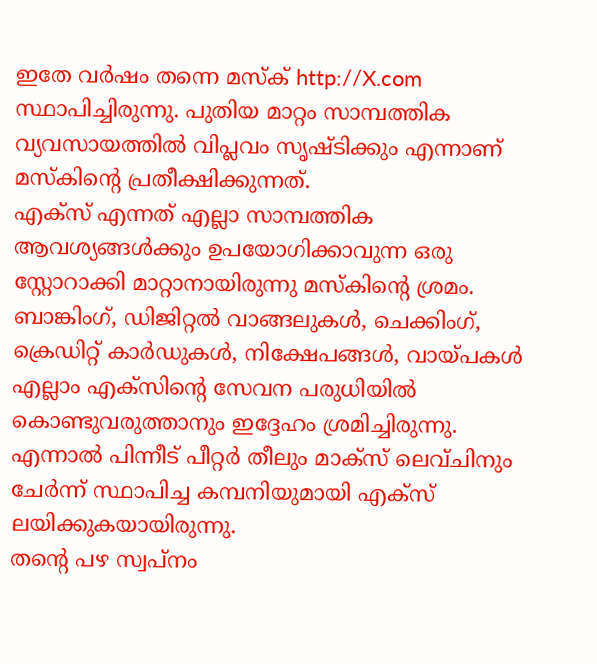ഇതേ വർഷം തന്നെ മസ്ക് http://X.com സ്ഥാപിച്ചിരുന്നു. പുതിയ മാറ്റം സാമ്പത്തിക വ്യവസായത്തിൽ വിപ്ലവം സൃഷ്ടിക്കും എന്നാണ് മസ്കിന്റെ പ്രതീക്ഷിക്കുന്നത്.
എക്സ് എന്നത് എല്ലാ സാമ്പത്തിക ആവശ്യങ്ങൾക്കും ഉപയോഗിക്കാവുന്ന ഒരു സ്റ്റോറാക്കി മാറ്റാനായിരുന്നു മസ്കിന്റെ ശ്രമം. ബാങ്കിംഗ്, ഡിജിറ്റൽ വാങ്ങലുകൾ, ചെക്കിംഗ്, ക്രെഡിറ്റ് കാർഡുകൾ, നിക്ഷേപങ്ങൾ, വായ്പകൾ എല്ലാം എക്സിന്റെ സേവന പരുധിയിൽ കൊണ്ടുവരുത്താനും ഇദ്ദേഹം ശ്രമിച്ചിരുന്നു. എന്നാൽ പിന്നീട് പീറ്റർ തീലും മാക്സ് ലെവ്ചിനും ചേർന്ന് സ്ഥാപിച്ച കമ്പനിയുമായി എക്സ് ലയിക്കുകയായിരുന്നു.
തന്റെ പഴ സ്വപ്നം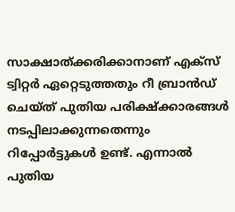സാക്ഷാത്ക്കരിക്കാനാണ് എക്സ് ട്വിറ്റർ ഏറ്റെടുത്തതും റീ ബ്രാൻഡ് ചെയ്ത് പുതിയ പരിക്ഷ്ക്കാരങ്ങൾ നടപ്പിലാക്കുന്നതെന്നും റിപ്പോർട്ടുകൾ ഉണ്ട്. എന്നാൽ പുതിയ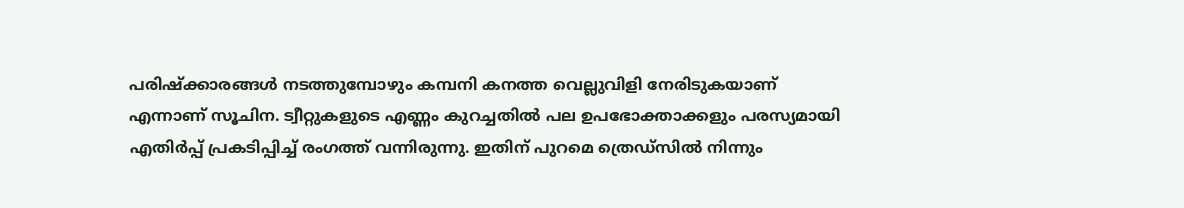പരിഷ്ക്കാരങ്ങൾ നടത്തുമ്പോഴും കമ്പനി കനത്ത വെല്ലുവിളി നേരിടുകയാണ് എന്നാണ് സൂചിന. ട്വീറ്റുകളുടെ എണ്ണം കുറച്ചതിൽ പല ഉപഭോക്താക്കളും പരസ്യമായി എതിർപ്പ് പ്രകടിപ്പിച്ച് രംഗത്ത് വന്നിരുന്നു. ഇതിന് പുറമെ ത്രെഡ്സിൽ നിന്നും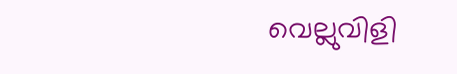വെല്ലുവിളി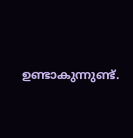ഉണ്ടാകുന്നുണ്ട്.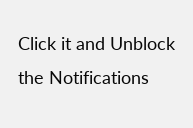Click it and Unblock the Notifications